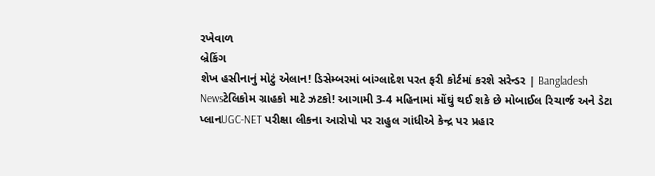રખેવાળ
બ્રેકિંગ
શેખ હસીનાનું મોટું એલાન! ડિસેમ્બરમાં બાંગ્લાદેશ પરત ફરી કોર્ટમાં કરશે સરેન્ડર | Bangladesh Newsટેલિકોમ ગ્રાહકો માટે ઝટકો! આગામી 3-4 મહિનામાં મોંઘું થઈ શકે છે મોબાઈલ રિચાર્જ અને ડેટા પ્લાનUGC-NET પરીક્ષા લીકના આરોપો પર રાહુલ ગાંધીએ કેન્દ્ર પર પ્રહાર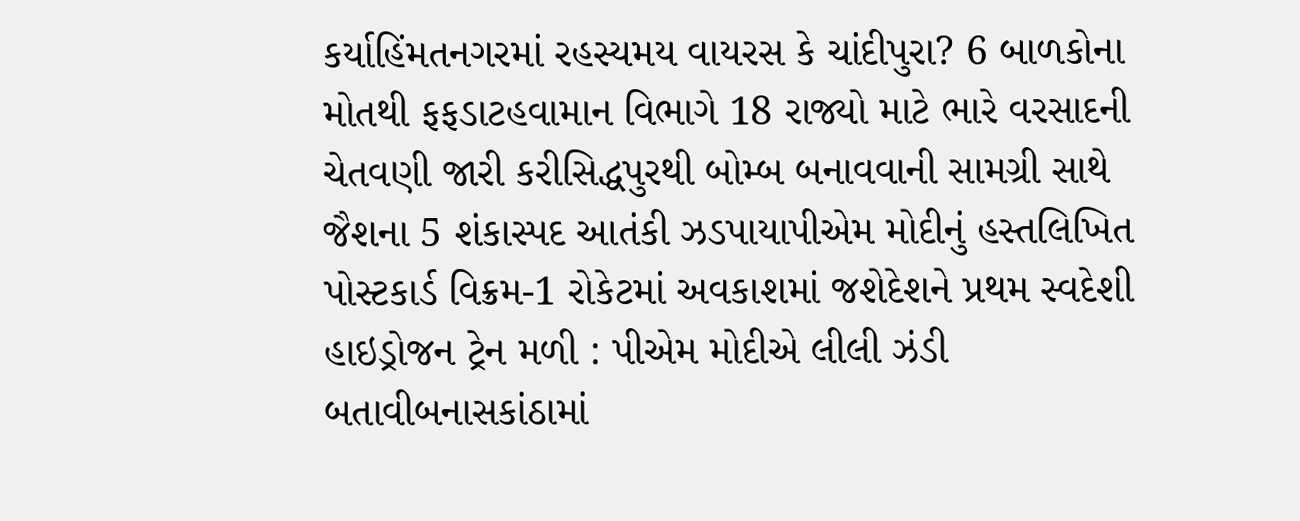કર્યાહિંમતનગરમાં રહસ્યમય વાયરસ કે ચાંદીપુરા? 6 બાળકોના મોતથી ફફડાટહવામાન વિભાગે 18 રાજ્યો માટે ભારે વરસાદની ચેતવણી જારી કરીસિદ્ધપુરથી બોમ્બ બનાવવાની સામગ્રી સાથે જૈશના 5 શંકાસ્પદ આતંકી ઝડપાયાપીએમ મોદીનું હસ્તલિખિત પોસ્ટકાર્ડ વિક્રમ-1 રોકેટમાં અવકાશમાં જશેદેશને પ્રથમ સ્વદેશી હાઇડ્રોજન ટ્રેન મળી : પીએમ મોદીએ લીલી ઝંડી બતાવીબનાસકાંઠામાં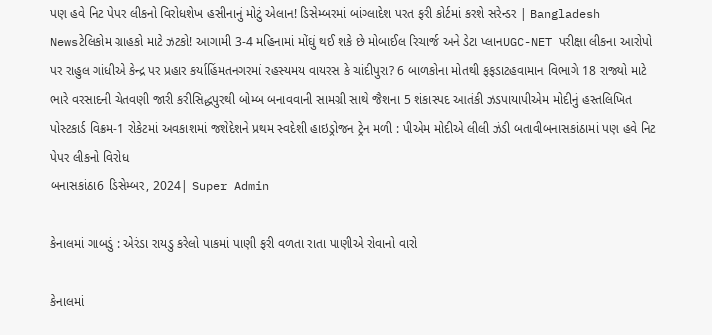પણ હવે નિટ પેપર લીકનો વિરોધશેખ હસીનાનું મોટું એલાન! ડિસેમ્બરમાં બાંગ્લાદેશ પરત ફરી કોર્ટમાં કરશે સરેન્ડર | Bangladesh Newsટેલિકોમ ગ્રાહકો માટે ઝટકો! આગામી 3-4 મહિનામાં મોંઘું થઈ શકે છે મોબાઈલ રિચાર્જ અને ડેટા પ્લાનUGC-NET પરીક્ષા લીકના આરોપો પર રાહુલ ગાંધીએ કેન્દ્ર પર પ્રહાર કર્યાહિંમતનગરમાં રહસ્યમય વાયરસ કે ચાંદીપુરા? 6 બાળકોના મોતથી ફફડાટહવામાન વિભાગે 18 રાજ્યો માટે ભારે વરસાદની ચેતવણી જારી કરીસિદ્ધપુરથી બોમ્બ બનાવવાની સામગ્રી સાથે જૈશના 5 શંકાસ્પદ આતંકી ઝડપાયાપીએમ મોદીનું હસ્તલિખિત પોસ્ટકાર્ડ વિક્રમ-1 રોકેટમાં અવકાશમાં જશેદેશને પ્રથમ સ્વદેશી હાઇડ્રોજન ટ્રેન મળી : પીએમ મોદીએ લીલી ઝંડી બતાવીબનાસકાંઠામાં પણ હવે નિટ પેપર લીકનો વિરોધ
બનાસકાંઠા6 ડિસેમ્બર, 2024| Super Admin

કેનાલમાં ગાબડું : એરંડા રાયડુ કરેલો પાકમાં પાણી ફરી વળતા રાતા પાણીએ રોવાનો વારો

કેનાલમાં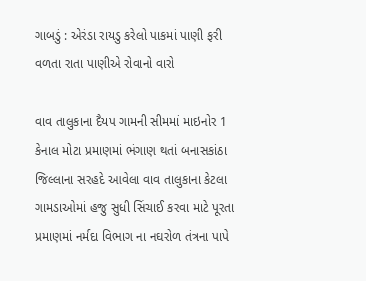ગાબડું : એરંડા રાયડુ કરેલો પાકમાં પાણી ફરી વળતા રાતા પાણીએ રોવાનો વારો

વાવ તાલુકાના દૈયપ ગામની સીમમાં માઇનોર 1 કેનાલ મોટા પ્રમાણમાં ભંગાણ થતાં બનાસકાંઠા જિલ્લાના સરહદે આવેલા વાવ તાલુકાના કેટલા ગામડાઓમાં હજુ સુધી સિંચાઈ કરવા માટે પૂરતા પ્રમાણમાં નર્મદા વિભાગ ના નઘરોળ તંત્રના પાપે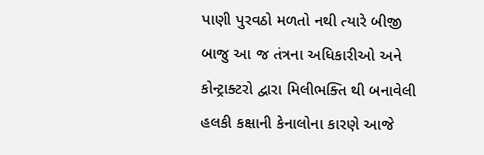પાણી પુરવઠો મળતો નથી ત્યારે બીજી બાજુ આ જ તંત્રના અધિકારીઓ અને કોન્ટ્રાક્ટરો દ્વારા મિલીભક્તિ થી બનાવેલી હલકી કક્ષાની કેનાલોના કારણે આજે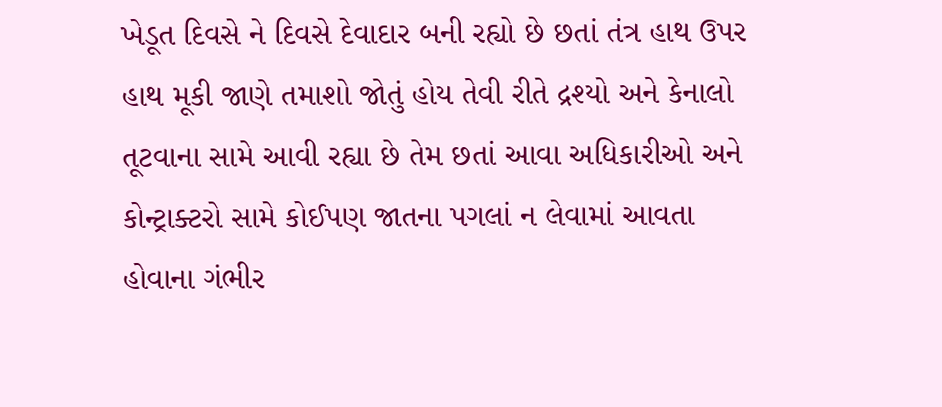ખેડૂત દિવસે ને દિવસે દેવાદાર બની રહ્યો છે છતાં તંત્ર હાથ ઉપર હાથ મૂકી જાણે તમાશો જોતું હોય તેવી રીતે દ્રશ્યો અને કેનાલો તૂટવાના સામે આવી રહ્યા છે તેમ છતાં આવા અધિકારીઓ અને કોન્ટ્રાક્ટરો સામે કોઈપણ જાતના પગલાં ન લેવામાં આવતા હોવાના ગંભીર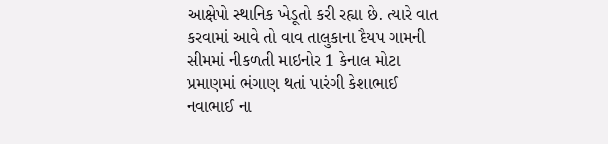આક્ષેપો સ્થાનિક ખેડૂતો કરી રહ્યા છે. ત્યારે વાત કરવામાં આવે તો વાવ તાલુકાના દૈયપ ગામની સીમમાં નીકળતી માઇનોર 1 કેનાલ મોટા પ્રમાણમાં ભંગાણ થતાં પારંગી કેશાભાઈ નવાભાઈ ના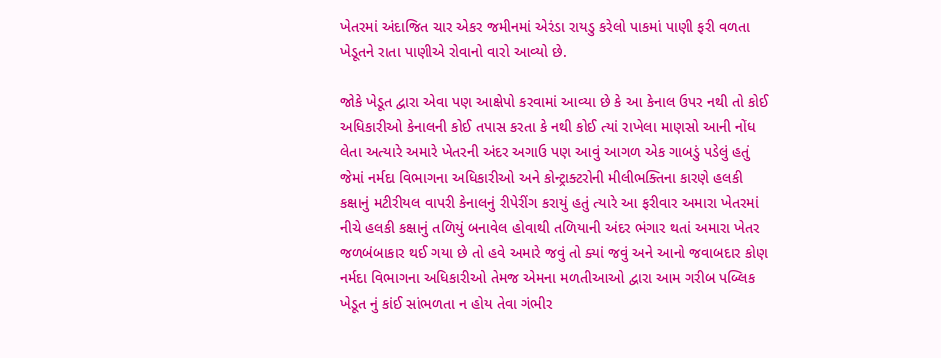ખેતરમાં અંદાજિત ચાર એકર જમીનમાં એરંડા રાયડુ કરેલો પાકમાં પાણી ફરી વળતા ખેડૂતને રાતા પાણીએ રોવાનો વારો આવ્યો છે.

જોકે ખેડૂત દ્વારા એવા પણ આક્ષેપો કરવામાં આવ્યા છે કે આ કેનાલ ઉપર નથી તો કોઈ અધિકારીઓ કેનાલની કોઈ તપાસ કરતા કે નથી કોઈ ત્યાં રાખેલા માણસો આની નોંધ લેતા અત્યારે અમારે ખેતરની અંદર અગાઉ પણ આવું આગળ એક ગાબડું પડેલું હતું જેમાં નર્મદા વિભાગના અધિકારીઓ અને કોન્ટ્રાક્ટરોની મીલીભક્તિના કારણે હલકી કક્ષાનું મટીરીયલ વાપરી કેનાલનું રીપેરીંગ કરાયું હતું ત્યારે આ ફરીવાર અમારા ખેતરમાં નીચે હલકી કક્ષાનું તળિયું બનાવેલ હોવાથી તળિયાની અંદર ભંગાર થતાં અમારા ખેતર જળબંબાકાર થઈ ગયા છે તો હવે અમારે જવું તો ક્યાં જવું અને આનો જવાબદાર કોણ નર્મદા વિભાગના અધિકારીઓ તેમજ એમના મળતીઆઓ દ્વારા આમ ગરીબ પબ્લિક ખેડૂત નું કાંઈ સાંભળતા ન હોય તેવા ગંભીર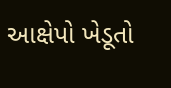આક્ષેપો ખેડૂતો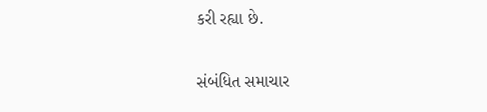કરી રહ્યા છે.

સંબંધિત સમાચાર